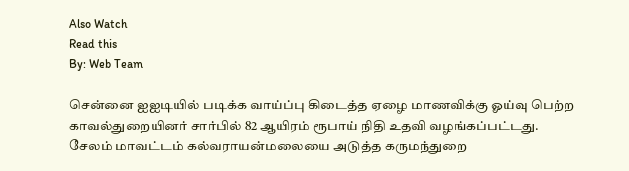Also Watch
Read this
By: Web Team

சென்னை ஐஐடியில் படிக்க வாய்ப்பு கிடைத்த ஏழை மாணவிக்கு ஓய்வு பெற்ற காவல்துறையினர் சார்பில் 82 ஆயிரம் ரூபாய் நிதி உதவி வழங்கப்பட்டது.
சேலம் மாவட்டம் கல்வராயன்மலையை அடுத்த கருமந்துறை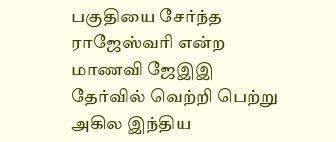பகுதியை சேர்ந்த ராஜேஸ்வரி என்ற மாணவி ஜேஇஇ தேர்வில் வெற்றி பெற்று அகில இந்திய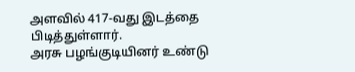அளவில் 417-வது இடத்தை பிடித்துள்ளார்.
அரசு பழங்குடியினர் உண்டு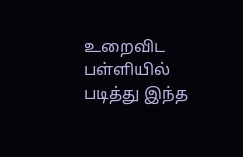உறைவிட பள்ளியில் படித்து இந்த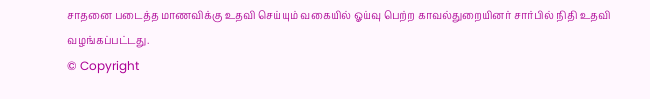சாதனை படைத்த மாணவிக்கு உதவி செய்யும் வகையில் ஓய்வு பெற்ற காவல்துறையினர் சார்பில் நிதி உதவி வழங்கப்பட்டது.
© Copyright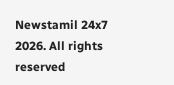Newstamil 24x7 2026. All rights reserved